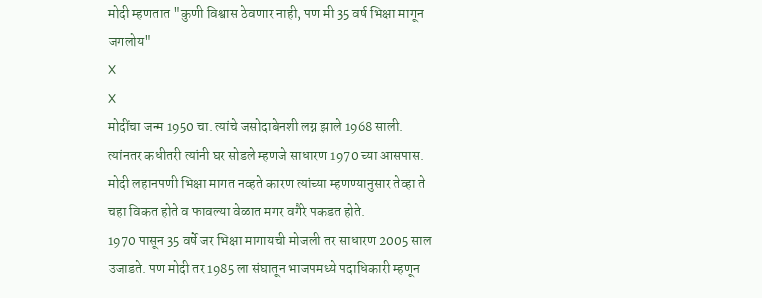मोदी म्हणतात "कुणी विश्वास ठेवणार नाही, पण मी 35 वर्ष भिक्षा मागून जगलोय"
X
X
मोदींचा जन्म 1950 चा. त्यांचे जसोदाबेनशी लग्न झाले 1968 साली. त्यांनतर कधीतरी त्यांनी घर सोडले म्हणजे साधारण 1970 च्या आसपास. मोदी लहानपणी भिक्षा मागत नव्हते कारण त्यांच्या म्हणण्यानुसार तेव्हा ते चहा विकत होते व फावल्या वेळात मगर वगैरे पकडत होते.
1970 पासून 35 वर्षे जर भिक्षा मागायची मोजली तर साधारण 2005 साल उजाडते. पण मोदी तर 1985 ला संघातून भाजपमध्ये पदाधिकारी म्हणून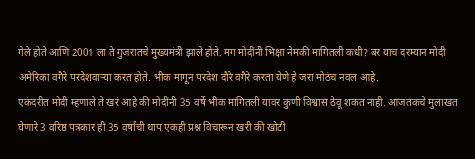गेले होते आणि 2001 ला ते गुजरातचे मुख्यमंत्री झाले होते. मग मोदींनी भिक्षा नेमकी मागितली कधी? बर याच दरम्यान मोदी अमेरिका वगैरे परदेशवाऱ्या करत होते. भीक मागून परदेश दौरे वगैरे करता येणे हे जरा मोठंच नवल आहे.
एकंदरीत मोदी म्हणाले ते खरं आहे की मोदींनी 35 वर्षे भीक मागितली यावर कुणी विश्वास ठेवू शकत नाही. आजतकचे मुलाखत घेणारे 3 वरिष्ठ पत्रकार ही 35 वर्षांची थाप एकही प्रश्न विचारून खरी की खोटी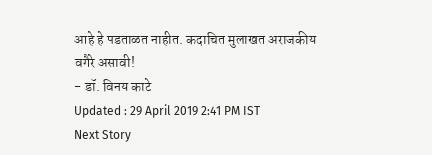आहे हे पडताळत नाहीत. कदाचित मुलाखत अराजकीय वगैरे असावी!
- डॉ. विनय काटे
Updated : 29 April 2019 2:41 PM IST
Next Story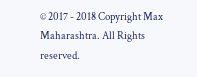© 2017 - 2018 Copyright Max Maharashtra. All Rights reserved.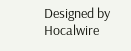Designed by Hocalwire